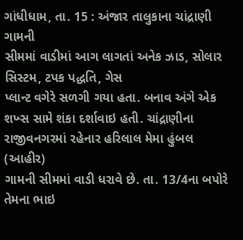ગાંધીધામ, તા. 15 : અંજાર તાલુકાના ચાંદ્રાણી ગામની
સીમમાં વાડીમાં આગ લાગતાં અનેક ઝાડ, સોલાર સિસ્ટમ, ટપક પદ્ધતિ, ગેસ
પ્લાન્ટ વગેરે સળગી ગયા હતા. બનાવ અંગે એક શખ્સ સામે શંકા દર્શાવાઇ હતી. ચાંદ્રાણીના
રાજીવનગરમાં રહેનાર હરિલાલ મેમા હુંબલ (આહીર)
ગામની સીમમાં વાડી ધરાવે છે. તા. 13/4ના બપોરે તેમના ભાઇ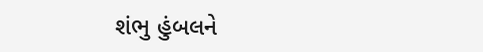શંભુ હુંબલને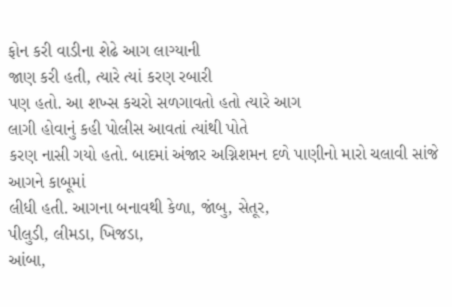ફોન કરી વાડીના શેઢે આગ લાગ્યાની
જાણ કરી હતી, ત્યારે ત્યાં કરણ રબારી
પણ હતો. આ શખ્સ કચરો સળગાવતો હતો ત્યારે આગ
લાગી હોવાનું કહી પોલીસ આવતાં ત્યાંથી પોતે
કરણ નાસી ગયો હતો. બાદમાં અંજાર અગ્નિશમન દળે પાણીનો મારો ચલાવી સાંજે આગને કાબૂમાં
લીધી હતી. આગના બનાવથી કેળા, જાંબુ, સેતૂર,
પીલુડી, લીમડા, ખિજડા,
આંબા,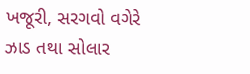ખજૂરી, સરગવો વગેરે
ઝાડ તથા સોલાર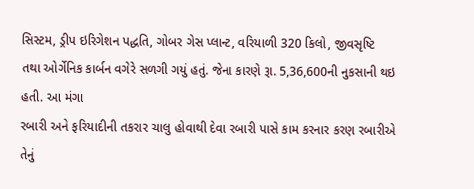સિસ્ટમ, ડ્રીપ ઇરિગેશન પદ્ધતિ, ગોબર ગેસ પ્લાન્ટ, વરિયાળી 320 કિલો, જીવસૃષ્ટિ
તથા ઓર્ગેનિક કાર્બન વગેરે સળગી ગયું હતું. જેના કારણે રૂા. 5,36,600ની નુકસાની થઇ હતી. આ મંગા
રબારી અને ફરિયાદીની તકરાર ચાલુ હોવાથી દેવા રબારી પાસે કામ કરનાર કરણ રબારીએ તેનું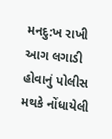મનદુ:ખ રાખી આગ લગાડી હોવાનું પોલીસ મથકે નોંધાયેલી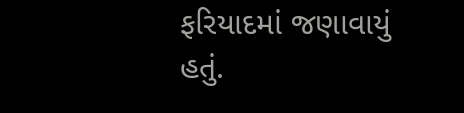ફરિયાદમાં જણાવાયું હતું.